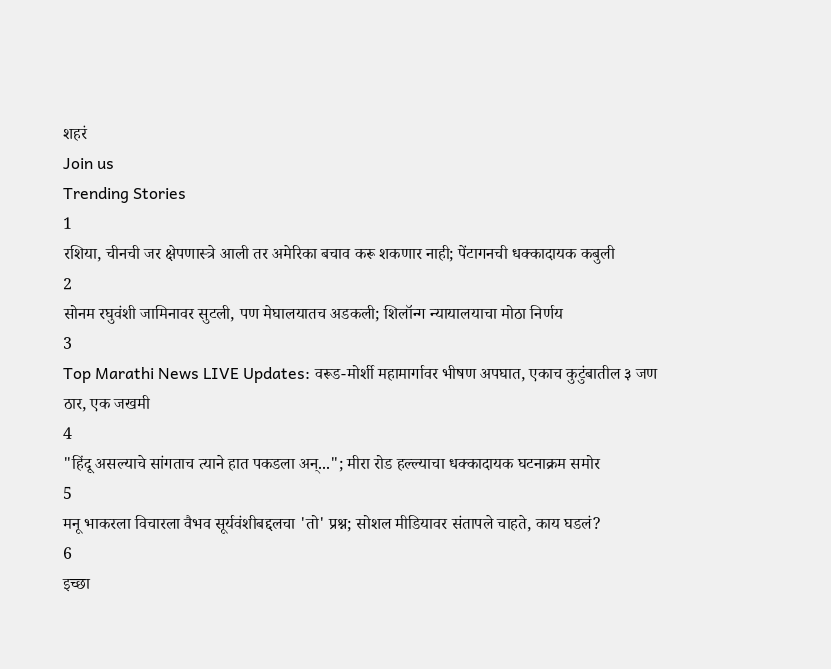शहरं
Join us
Trending Stories
1
रशिया, चीनची जर क्षेपणास्त्रे आली तर अमेरिका बचाव करू शकणार नाही; पेंटागनची धक्कादायक कबुली
2
सोनम रघुवंशी जामिनावर सुटली, पण मेघालयातच अडकली; शिलॉन्ग न्यायालयाचा मोठा निर्णय
3
Top Marathi News LIVE Updates: वरूड-मोर्शी महामार्गावर भीषण अपघात, एकाच कुटुंबातील ३ जण ठार, एक जखमी
4
"हिंदू असल्याचे सांगताच त्याने हात पकडला अन्..."; मीरा रोड हल्ल्याचा धक्कादायक घटनाक्रम समोर
5
मनू भाकरला विचारला वैभव सूर्यवंशीबद्दलचा 'तो' प्रश्न; सोशल मीडियावर संतापले चाहते, काय घडलं?
6
इच्छा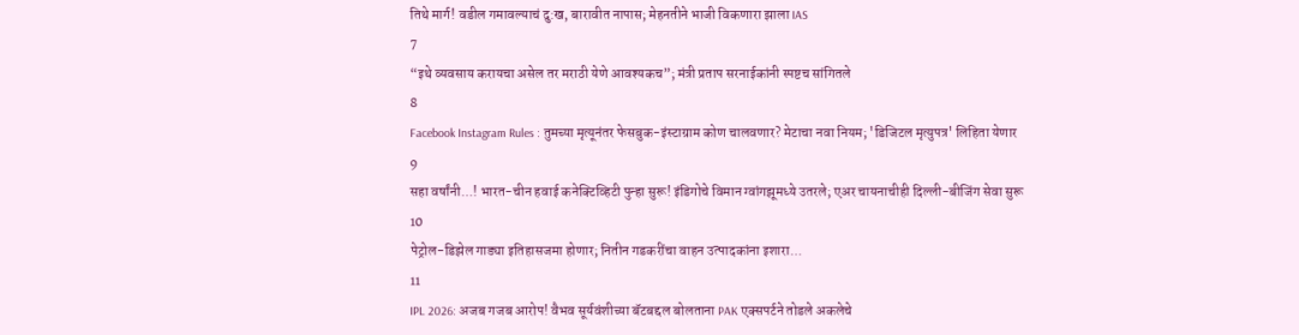तिथे मार्ग! वडील गमावल्याचं दु:ख, बारावीत नापास; मेहनतीने भाजी विकणारा झाला IAS
7
“इथे व्यवसाय करायचा असेल तर मराठी येणे आवश्यकच”; मंत्री प्रताप सरनाईकांनी स्पष्टच सांगितले
8
Facebook Instagram Rules : तुमच्या मृत्यूनंतर फेसबुक-इंस्टाग्राम कोण चालवणार? मेटाचा नवा नियम; 'डिजिटल मृत्युपत्र' लिहिता येणार
9
सहा वर्षांनी...! भारत-चीन हवाई कनेक्टिव्हिटी पुन्हा सुरू! इंडिगोचे विमान ग्वांगझूमध्ये उतरले; एअर चायनाचीही दिल्ली-बीजिंग सेवा सुरू
10
पेट्रोल-डिझेल गाड्या इतिहासजमा होणार; नितीन गडकरींचा वाहन उत्पादकांना इशारा...
11
IPL 2026: अजब गजब आरोप! वैभव सूर्यवंशीच्या बॅटबद्दल बोलताना PAK एक्सपर्टने तोडले अकलेचे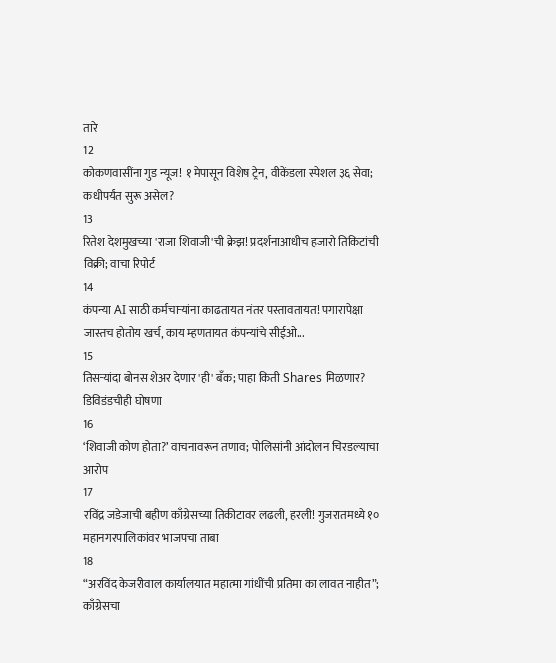तारे
12
कोकणवासींना गुड न्यूज! १ मेपासून विशेष ट्रेन, वीकेंडला स्पेशल ३६ सेवा; कधीपर्यंत सुरू असेल?
13
रितेश देशमुखच्या 'राजा शिवाजी'ची क्रेझ! प्रदर्शनाआधीच हजारो तिकिटांची विक्री; वाचा रिपोर्ट
14
कंपन्या AI साठी कर्मचाऱ्यांना काढतायत नंतर पस्तावतायत! पगारापेक्षा जास्तच होतोय खर्च, काय म्हणतायत कंपन्यांचे सीईओ...
15
तिसऱ्यांदा बोनस शेअर देणार 'ही' बँक; पाहा किती Shares मिळणार? डिविडंडचीही घोषणा
16
‘शिवाजी कोण होता?’ वाचनावरून तणाव; पोलिसांनी आंदोलन चिरडल्याचा आरोप
17
रविंद्र जडेजाची बहीण काँग्रेसच्या तिकीटावर लढली, हरली! गुजरातमध्ये १० महानगरपालिकांवर भाजपचा ताबा
18
“अरविंद केजरीवाल कार्यालयात महात्मा गांधींची प्रतिमा का लावत नाहीत”; काँग्रेसचा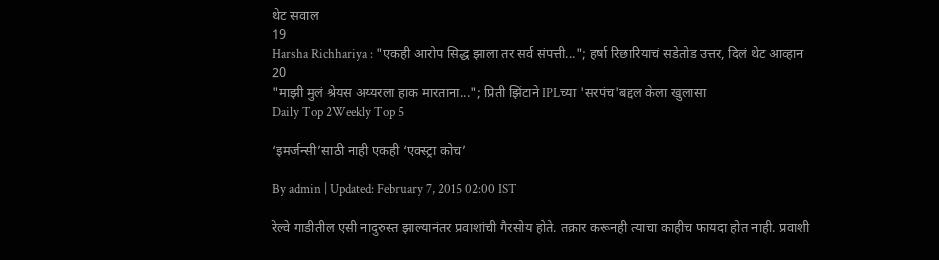थेट सवाल
19
Harsha Richhariya : "एकही आरोप सिद्ध झाला तर सर्व संपत्ती..."; हर्षा रिछारियाचं सडेतोड उत्तर, दिलं थेट आव्हान
20
"माझी मुलं श्रेयस अय्यरला हाक मारताना..."; प्रिती झिंटाने IPLच्या 'सरपंच'बद्दल केला खुलासा
Daily Top 2Weekly Top 5

‘इमर्जन्सी’साठी नाही एकही ‘एक्स्ट्रा कोच’

By admin | Updated: February 7, 2015 02:00 IST

रेल्वे गाडीतील एसी नादुरुस्त झाल्यानंतर प्रवाशांची गैरसोय होते. तक्रार करूनही त्याचा काहीच फायदा होत नाही. प्रवाशी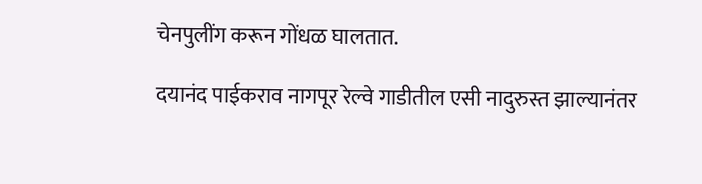चेनपुलींग करून गोंधळ घालतात.

दयानंद पाईकराव नागपूर रेल्वे गाडीतील एसी नादुरुस्त झाल्यानंतर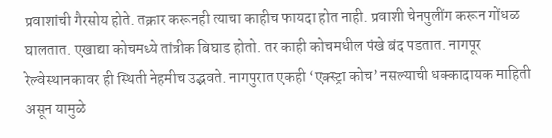प्रवाशांची गैरसोय होते. तक्रार करूनही त्याचा काहीच फायदा होत नाही. प्रवाशी चेनपुलींग करून गोंधळ घालतात. एखाद्या कोचमध्ये तांत्रीक बिघाड होतो. तर काही कोचमधील पंखे बंद पडतात. नागपूर रेल्वेस्थानकावर ही स्थिती नेहमीच उद्भवते. नागपुरात एकही ‘एक्स्ट्रा कोच’ नसल्याची धक्कादायक माहिती असून यामुळे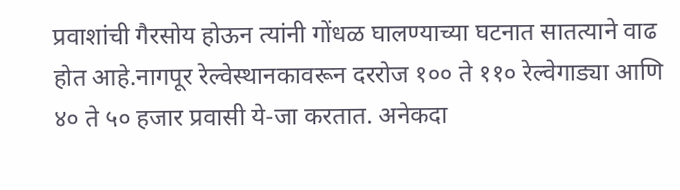प्रवाशांची गैरसोय होऊन त्यांनी गोंधळ घालण्याच्या घटनात सातत्याने वाढ होत आहे.नागपूर रेल्वेस्थानकावरून दररोज १०० ते ११० रेल्वेगाड्या आणि ४० ते ५० हजार प्रवासी ये-जा करतात. अनेकदा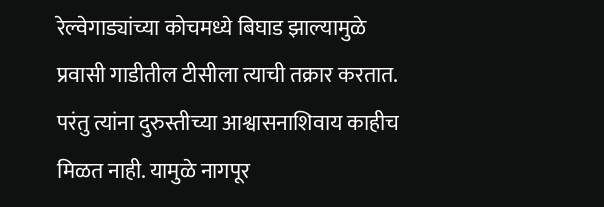रेल्वेगाड्यांच्या कोचमध्ये बिघाड झाल्यामुळे प्रवासी गाडीतील टीसीला त्याची तक्रार करतात. परंतु त्यांना दुरुस्तीच्या आश्वासनाशिवाय काहीच मिळत नाही. यामुळे नागपूर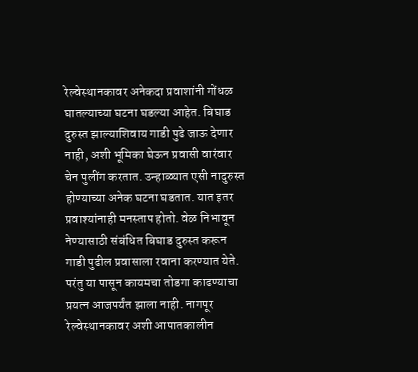रेल्वेस्थानकावर अनेकदा प्रवाशांनी गोंधळ घातल्याच्या घटना घडल्या आहेत. बिघाड दुरुस्त झाल्याशिवाय गाडी पुढे जाऊ देणार नाही, अशी भूमिका घेऊन प्रवासी वारंवार चेन पुलींग करतात. उन्हाळ्यात एसी नादुरुस्त होण्याच्या अनेक घटना घडतात. यात इतर प्रवाश्यांनाही मनस्ताप होतो. वेळ निभावून नेण्यासाठी संबंधित बिघाड दुरुस्त करून गाडी पुढील प्रवासाला रवाना करण्यात येते. परंतु या पासून कायमचा तोडगा काढण्याचा प्रयत्न आजपर्यंत झाला नाही. नागपूर रेल्वेस्थानकावर अशी आपातकालीन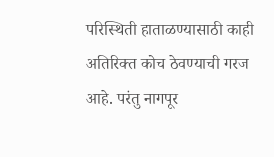परिस्थिती हाताळण्यासाठी काही अतिरिक्त कोच ठेवण्याची गरज आहे. परंतु नागपूर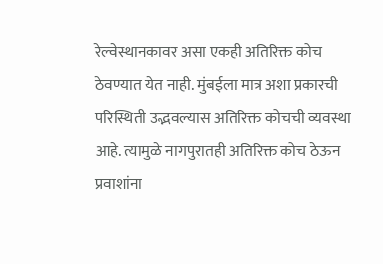रेल्वेस्थानकावर असा एकही अतिरिक्त कोच ठेवण्यात येत नाही. मुंबईला मात्र अशा प्रकारची परिस्थिती उद्भवल्यास अतिरिक्त कोचची व्यवस्था आहे. त्यामुळे नागपुरातही अतिरिक्त कोच ठेऊन प्रवाशांना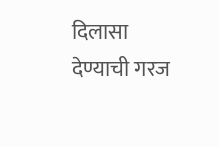दिलासा देण्याची गरज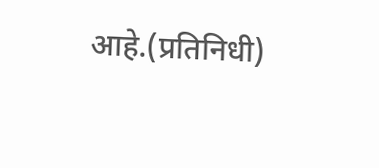आहे.(प्रतिनिधी)